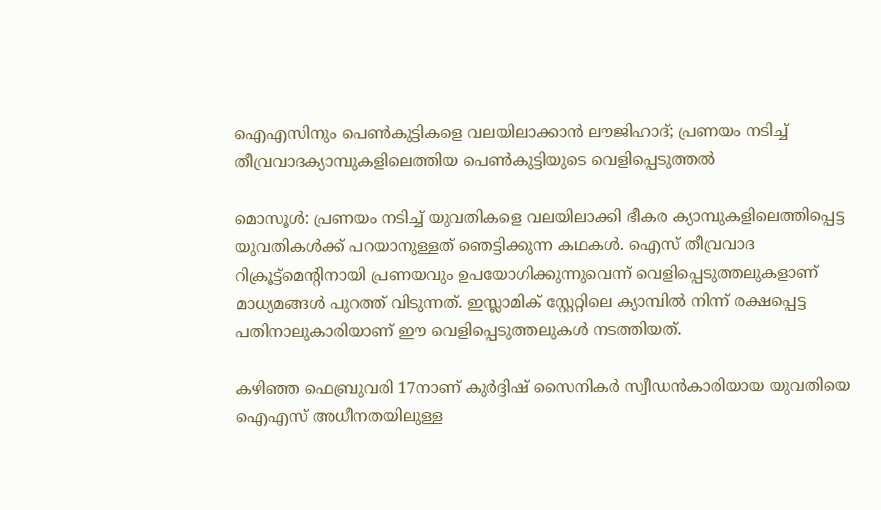ഐഎസിനും പെണ്‍കുട്ടികളെ വലയിലാക്കാന്‍ ലൗജിഹാദ്; പ്രണയം നടിച്ച് തീവ്രവാദക്യാമ്പുകളിലെത്തിയ പെണ്‍കുട്ടിയുടെ വെളിപ്പെടുത്തല്‍

മൊസൂള്‍: പ്രണയം നടിച്ച് യുവതികളെ വലയിലാക്കി ഭീകര ക്യാമ്പുകളിലെത്തിപ്പെട്ട യുവതികള്‍ക്ക് പറയാനുള്ളത് ഞെട്ടിക്കുന്ന കഥകള്‍. ഐസ് തീവ്രവാദ റിക്രൂട്ട്‌മെന്റിനായി പ്രണയവും ഉപയോഗിക്കുന്നുവെന്ന് വെളിപ്പെടുത്തലുകളാണ് മാധ്യമങ്ങള്‍ പുറത്ത് വിടുന്നത്. ഇസ്ലാമിക് സ്റ്റേറ്റിലെ ക്യാമ്പില്‍ നിന്ന് രക്ഷപ്പെട്ട പതിനാലുകാരിയാണ് ഈ വെളിപ്പെടുത്തലുകള്‍ നടത്തിയത്.

കഴിഞ്ഞ ഫെബ്രുവരി 17നാണ് കുര്‍ദ്ദിഷ് സൈനികര്‍ സ്വീഡന്‍കാരിയായ യുവതിയെ ഐഎസ് അധീനതയിലുള്ള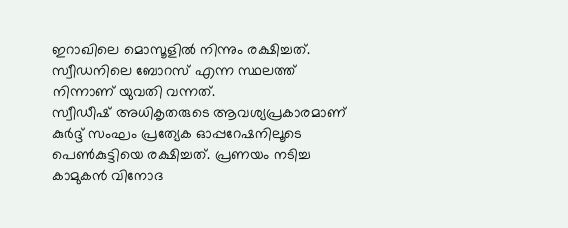ഇറാഖിലെ മൊസൂളില്‍ നിന്നും രക്ഷിച്ചത്. സ്വീഡനിലെ ബോറസ് എന്ന സ്ഥലത്ത് നിന്നാണ് യുവതി വന്നത്.
സ്വീഡീഷ് അധികൃതരുടെ ആവശ്യപ്രകാരമാണ് കുര്‍ദ്ദ് സംഘം പ്രത്യേക ഓപ്പറേഷനിലൂടെ പെണ്‍കുട്ടിയെ രക്ഷിച്ചത്. പ്രണയം നടിച്ച കാമുകന്‍ വിനോദ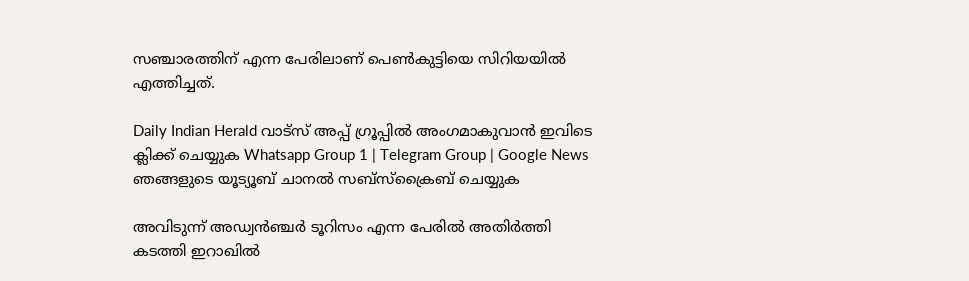സഞ്ചാരത്തിന് എന്ന പേരിലാണ് പെണ്‍കുട്ടിയെ സിറിയയില്‍ എത്തിച്ചത്.

Daily Indian Herald വാട്സ് അപ്പ് ഗ്രൂപ്പിൽ അംഗമാകുവാൻ ഇവിടെ ക്ലിക്ക് ചെയ്യുക Whatsapp Group 1 | Telegram Group | Google News ഞങ്ങളുടെ യൂട്യൂബ് ചാനൽ സബ്സ്ക്രൈബ് ചെയ്യുക

അവിടുന്ന് അഡ്വന്‍ഞ്ചര്‍ ടൂറിസം എന്ന പേരില്‍ അതിര്‍ത്തി കടത്തി ഇറാഖില്‍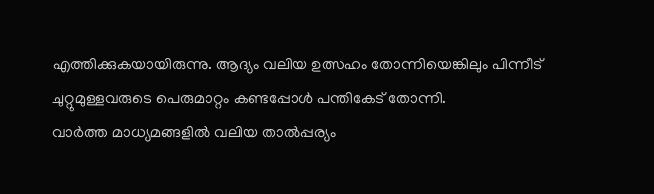എത്തിക്കുകയായിരുന്നു. ആദ്യം വലിയ ഉത്സഹം തോന്നിയെങ്കിലും പിന്നീട് ചുറ്റുമുള്ളവരുടെ പെരുമാറ്റം കണ്ടപ്പോള്‍ പന്തികേട് തോന്നി.
വാര്‍ത്ത മാധ്യമങ്ങളില്‍ വലിയ താല്‍പ്പര്യം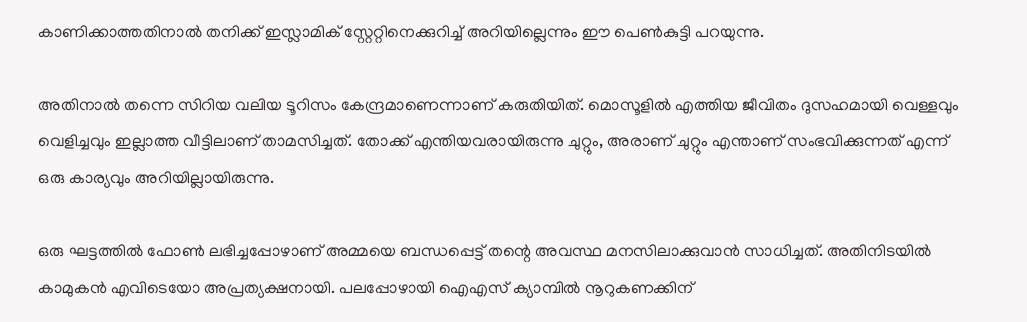കാണിക്കാത്തതിനാല്‍ തനിക്ക് ഇസ്ലാമിക് സ്റ്റേറ്റിനെക്കുറിച്ച് അറിയില്ലെന്നും ഈ പെണ്‍കുട്ടി പറയുന്നു.

അതിനാല്‍ തന്നെ സിറിയ വലിയ ടൂറിസം കേന്ദ്രമാണെന്നാണ് കരുതിയിത്. മൊസൂളില്‍ എത്തിയ ജീവിതം ദുസഹമായി വെള്ളവും വെളിച്ചവും ഇല്ലാത്ത വീട്ടിലാണ് താമസിച്ചത്. തോക്ക് എന്തിയവരായിരുന്നു ചുറ്റും, അരാണ് ചുറ്റും എന്താണ് സംഭവിക്കുന്നത് എന്ന് ഒരു കാര്യവും അറിയില്ലായിരുന്നു.

ഒരു ഘട്ടത്തില്‍ ഫോണ്‍ ലഭിച്ചപ്പോഴാണ് അമ്മയെ ബന്ധപ്പെട്ട് തന്റെ അവസ്ഥ മനസിലാക്കുവാന്‍ സാധിച്ചത്. അതിനിടയില്‍ കാമുകന്‍ എവിടെയോ അപ്രത്യക്ഷനായി. പലപ്പോഴായി ഐഎസ് ക്യാമ്പില്‍ നൂറുകണക്കിന്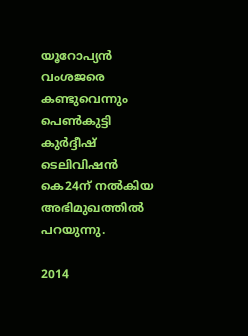യൂറോപ്യന്‍ വംശജരെ കണ്ടുവെന്നും പെണ്‍കുട്ടി കുര്‍ദ്ദീഷ് ടെലിവിഷന്‍ കെ24ന് നല്‍കിയ അഭിമുഖത്തില്‍ പറയുന്നു.

2014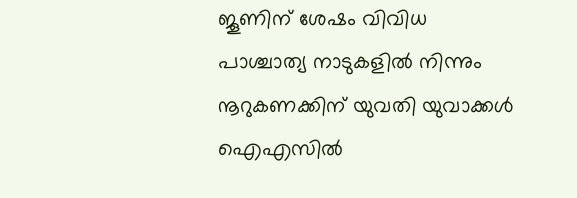ജൂണിന് ശേഷം വിവിധ പാശ്ചാത്യ നാടുകളില്‍ നിന്നും നൂറുകണക്കിന് യുവതി യുവാക്കള്‍ ഐഎസില്‍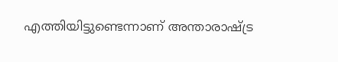എത്തിയിട്ടുണ്ടെന്നാണ് അന്താരാഷ്ട്ര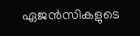ഏജന്‍സികളുടെ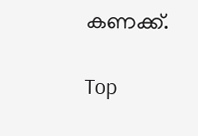കണക്ക്.

Top